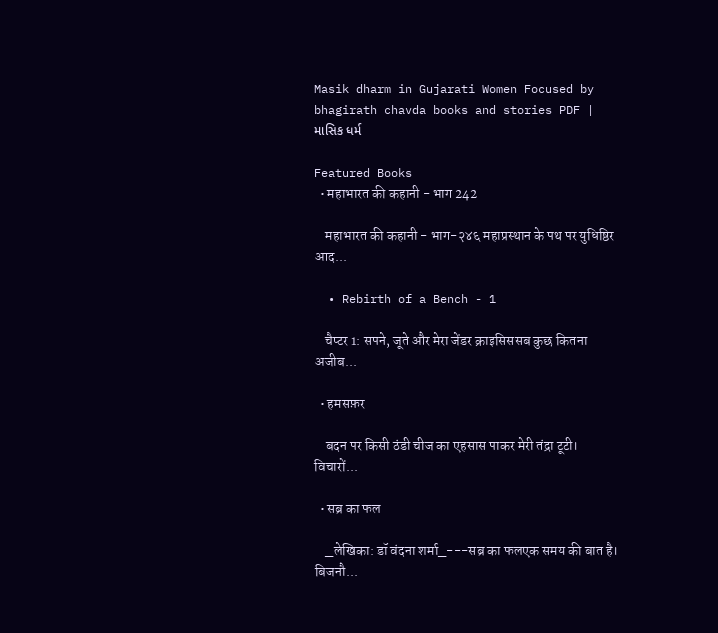Masik dharm in Gujarati Women Focused by bhagirath chavda books and stories PDF | માસિક ધર્મ

Featured Books
  • महाभारत की कहानी - भाग 242

    महाभारत की कहानी - भाग-२४६ महाप्रस्थान के पथ पर युधिष्ठिर आद...

  • Rebirth of a Bench - 1

    चैप्टर 1: सपने, जूते और मेरा जेंडर क्राइसिससब कुछ कितना अजीब...

  • हमसफ़र

    बदन पर किसी ठंडी चीज का एहसास पाकर मेरी तंद्रा टूटी। विचारों...

  • सब्र का फल

    _लेखिका: डॉ वंदना शर्मा_---सब्र का फलएक समय की बात है। बिजनौ...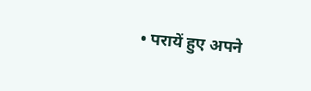• परायें हुए अपने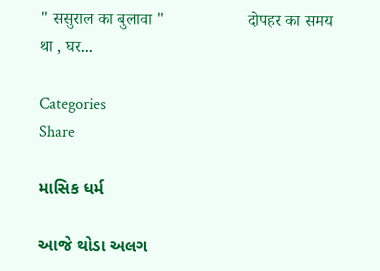" ससुराल का बुलावा "                    दोपहर का समय था , घर...

Categories
Share

માસિક ધર્મ

આજે થોડા અલગ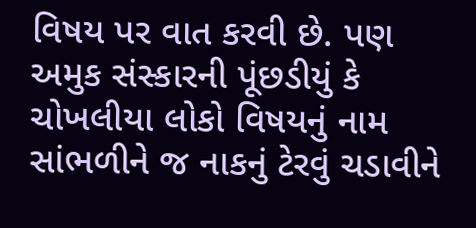વિષય પર વાત કરવી છે. પણ અમુક સંસ્કારની પૂંછડીયું કે ચોખલીયા લોકો વિષયનું નામ સાંભળીને જ નાકનું ટેરવું ચડાવીને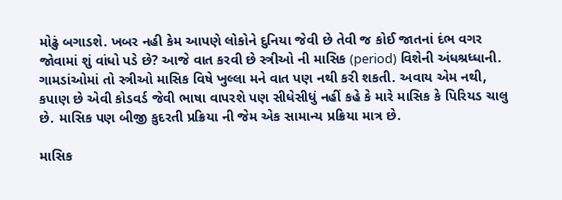મોઢું બગાડશે. ખબર નહી કેમ આપણે લોકોને દુનિયા જેવી છે તેવી જ કોઈ જાતનાં દંભ વગર જોવામાં શું વાંધો પડે છે? આજે વાત કરવી છે સ્ત્રીઓ ની માસિક (period) વિશેની અંધશ્રધ્ધાની. ગામડાંઓમાં તો સ્ત્રીઓ માસિક વિષે ખુલ્લા મને વાત પણ નથી કરી શકતી. અવાય એમ નથી, કપાણ છે એવી કોડવર્ડ જેવી ભાષા વાપરશે પણ સીધેસીધું નહીં કહે કે મારે માસિક કે પિરિયડ ચાલુ છે. માસિક પણ બીજી કુદરતી પ્રક્રિયા ની જેમ એક સામાન્ય પ્રક્રિયા માત્ર છે.

માસિક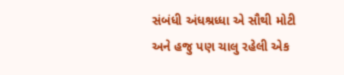સંબંધી અંધશ્રધ્ધા એ સૌથી મોટી અને હજુ પણ ચાલુ રહેલી એક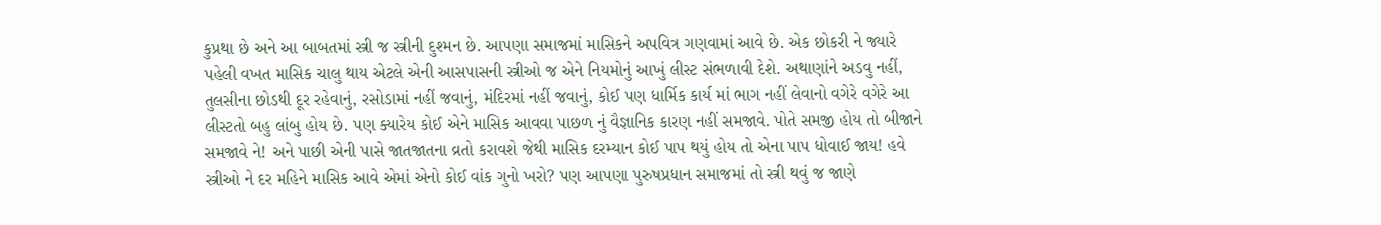કુપ્રથા છે અને આ બાબતમાં સ્ત્રી જ સ્ત્રીની દુશ્મન છે. આપણા સમાજમાં માસિકને અપવિત્ર ગણવામાં આવે છે. એક છોકરી ને જ્યારે પહેલી વખત માસિક ચાલુ થાય એટલે એની આસપાસની સ્ત્રીઓ જ એને નિયમોનું આખું લીસ્ટ સંભળાવી દેશે. અથાણાંને અડવુ નહીં, તુલસીના છોડથી દૂર રહેવાનું, રસોડામાં નહીં જવાનું, મંદિરમાં નહીં જવાનું, કોઈ પણ ધાર્મિક કાર્ય માં ભાગ નહીં લેવાનો વગેરે વગેરે આ લીસ્ટતો બહુ લાંબુ હોય છે. પણ ક્યારેય કોઈ એને માસિક આવવા પાછળ નું વૈજ્ઞાનિક કારણ નહીં સમજાવે. પોતે સમજી હોય તો બીજાને સમજાવે ને! અને પાછી એની પાસે જાતજાતના વ્રતો કરાવશે જેથી માસિક દરમ્યાન કોઈ પાપ થયું હોય તો એના પાપ ધોવાઈ જાય! હવે સ્ત્રીઓ ને દર મહિને માસિક આવે એમાં એનો કોઈ વાંક ગુનો ખરો? પણ આપણા પુરુષપ્રધાન સમાજમાં તો સ્ત્રી થવું જ જાણે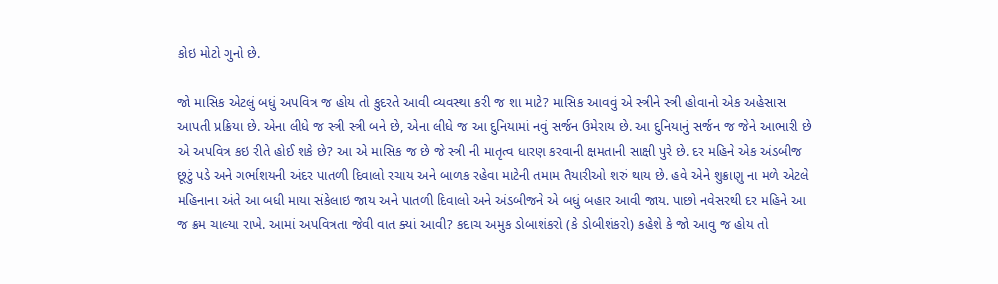કોઇ મોટો ગુનો છે.

જો માસિક એટલું બધું અપવિત્ર જ હોય તો કુદરતે આવી વ્યવસ્થા કરી જ શા માટે? માસિક આવવું એ સ્ત્રીને સ્ત્રી હોવાનો એક અહેસાસ આપતી પ્રક્રિયા છે. એના લીધે જ સ્ત્રી સ્ત્રી બને છે, એના લીધે જ આ દુનિયામાં નવું સર્જન ઉમેરાય છે. આ દુનિયાનું સર્જન જ જેને આભારી છે એ અપવિત્ર કઇ રીતે હોઈ શકે છે? આ એ માસિક જ છે જે સ્ત્રી ની માતૃત્વ ધારણ કરવાની ક્ષમતાની સાક્ષી પુરે છે. દર મહિને એક અંડબીજ છૂટું પડે અને ગર્ભાશયની અંદર પાતળી દિવાલો રચાય અને બાળક રહેવા માટેની તમામ તૈયારીઓ શરું થાય છે. હવે એને શુક્રાણુ ના મળે એટલે મહિનાના અંતે આ બધી માયા સંકેલાઇ જાય અને પાતળી દિવાલો અને અંડબીજને એ બધું બહાર આવી જાય. પાછો નવેસરથી દર મહિને આ જ ક્રમ ચાલ્યા રાખે. આમાં અપવિત્રતા જેવી વાત ક્યાં આવી? કદાચ અમુક ડોબાશંકરો (કે ડોબીશંકરો) કહેશે કે જો આવુ જ હોય તો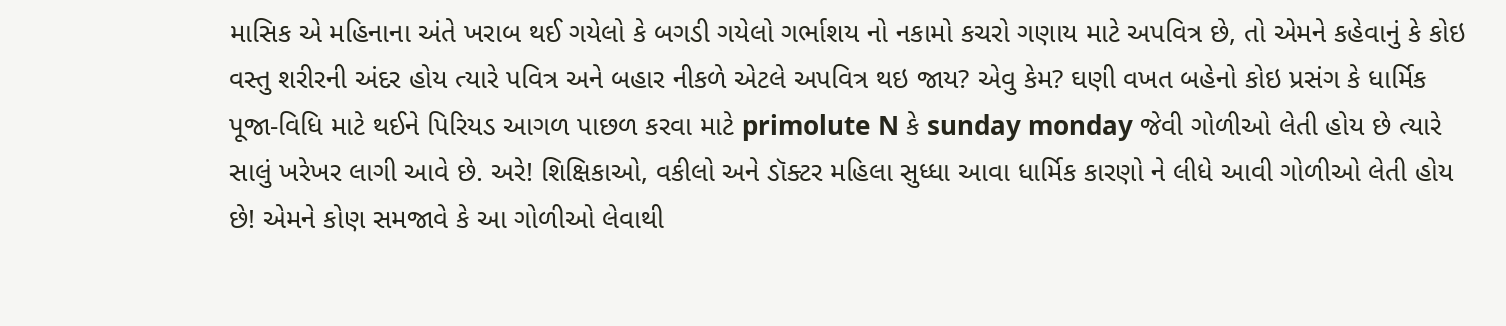માસિક એ મહિનાના અંતે ખરાબ થઈ ગયેલો કે બગડી ગયેલો ગર્ભાશય નો નકામો કચરો ગણાય માટે અપવિત્ર છે, તો એમને કહેવાનું કે કોઇ વસ્તુ શરીરની અંદર હોય ત્યારે પવિત્ર અને બહાર નીકળે એટલે અપવિત્ર થઇ જાય? એવુ કેમ? ઘણી વખત બહેનો કોઇ પ્રસંગ કે ધાર્મિક પૂજા-વિધિ માટે થઈને પિરિયડ આગળ પાછળ કરવા માટે primolute N કે sunday monday જેવી ગોળીઓ લેતી હોય છે ત્યારે સાલું ખરેખર લાગી આવે છે. અરે! શિક્ષિકાઓ, વકીલો અને ડૉક્ટર મહિલા સુધ્ધા આવા ધાર્મિક કારણો ને લીધે આવી ગોળીઓ લેતી હોય છે! એમને કોણ સમજાવે કે આ ગોળીઓ લેવાથી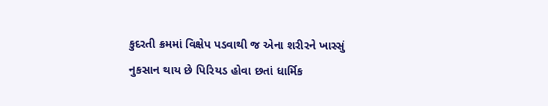કુદરતી ક્રમમાં વિક્ષેપ પડવાથી જ એના શરીરને ખાસ્સું નુકસાન થાય છે પિરિયડ હોવા છતાં ધાર્મિક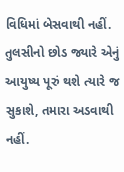વિધિમાં બેસવાથી નહીં. તુલસીનો છોડ જ્યારે એનું આયુષ્ય પૂરું થશે ત્યારે જ સુકાશે, તમારા અડવાથી નહીં.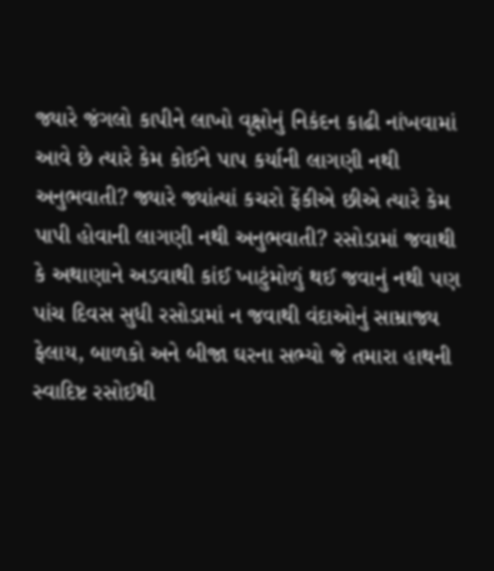જ્યારે જંગલો કાપીને લાખો વૃક્ષોનું નિકંદન કાઢી નાંખવામાં આવે છે ત્યારે કેમ કોઈને પાપ કર્યાની લાગણી નથી અનુભવાતી? જ્યારે જ્યાંત્યાં કચરો ફેંકીએ છીએ ત્યારે કેમ પાપી હોવાની લાગણી નથી અનુભવાતી? રસોડામાં જવાથી કે અથાણાને અડવાથી કાંઈ ખાટુંમોળું થઈ જવાનું નથી પણ પાંચ દિવસ સુધી રસોડામાં ન જવાથી વંદાઓનું સામ્રાજ્ય ફેલાય, બાળકો અને બીજા ઘરના સભ્યો જે તમારા હાથની સ્વાદિષ્ટ રસોઈથી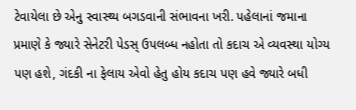ટેવાયેલા છે એનુ સ્વાસ્થ્ય બગડવાની સંભાવના ખરી. પહેલાનાં જમાના પ્રમાણે કે જ્યારે સેનેટરી પેડસ્ ઉપલબ્ધ નહોતા તો કદાચ એ વ્યવસ્થા યોગ્ય પણ હશે, ગંદકી ના ફેલાય એવો હેતુ હોય કદાચ પણ હવે જ્યારે બધી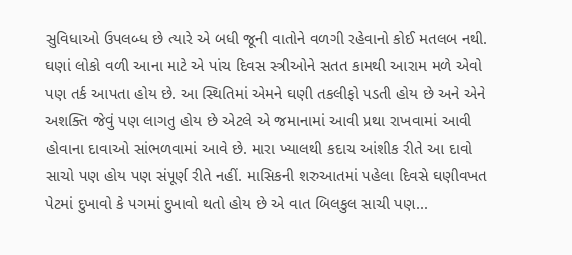સુવિધાઓ ઉપલબ્ધ છે ત્યારે એ બધી જૂની વાતોને વળગી રહેવાનો કોઈ મતલબ નથી. ઘણાં લોકો વળી આના માટે એ પાંચ દિવસ સ્ત્રીઓને સતત કામથી આરામ મળે એવો પણ તર્ક આપતા હોય છે. આ સ્થિતિમાં એમને ઘણી તકલીફો પડતી હોય છે અને એને અશક્તિ જેવું પણ લાગતુ હોય છે એટલે એ જમાનામાં આવી પ્રથા રાખવામાં આવી હોવાના દાવાઓ સાંભળવામાં આવે છે. મારા ખ્યાલથી કદાચ આંશીક રીતે આ દાવો સાચો પણ હોય પણ સંપૂર્ણ રીતે નહીં. માસિકની શરુઆતમાં પહેલા દિવસે ઘણીવખત પેટમાં દુખાવો કે પગમાં દુખાવો થતો હોય છે એ વાત બિલકુલ સાચી પણ...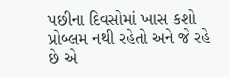પછીના દિવસોમાં ખાસ કશો પ્રોબ્લમ નથી રહેતો અને જે રહે છે એ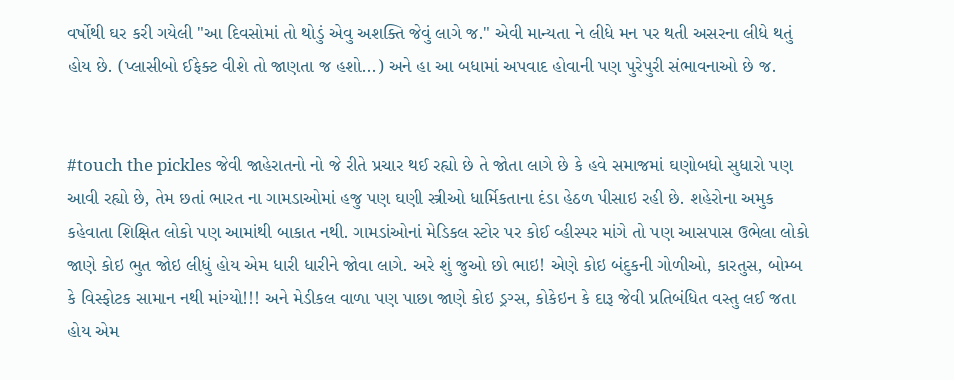વર્ષોથી ઘર કરી ગયેલી "આ દિવસોમાં તો થોડું એવુ અશક્તિ જેવું લાગે જ." એવી માન્યતા ને લીધે મન પર થતી અસરના લીધે થતું હોય છે. (પ્લાસીબો ઈફેક્ટ વીશે તો જાણતા જ હશો...) અને હા આ બધામાં અપવાદ હોવાની પણ પુરેપુરી સંભાવનાઓ છે જ.


#touch the pickles જેવી જાહેરાતનો નો જે રીતે પ્રચાર થઈ રહ્યો છે તે જોતા લાગે છે કે હવે સમાજમાં ઘણોબધો સુધારો પણ આવી રહ્યો છે, તેમ છતાં ભારત ના ગામડાઓમાં હજુ પણ ઘણી સ્ત્રીઓ ધાર્મિકતાના દંડા હેઠળ પીસાઇ રહી છે. શહેરોના અમુક કહેવાતા શિક્ષિત લોકો પણ આમાંથી બાકાત નથી. ગામડાંઓનાં મેડિકલ સ્ટોર પર કોઈ વ્હીસ્પર માંગે તો પણ આસપાસ ઉભેલા લોકો જાણે કોઇ ભુત જોઇ લીધું હોય એમ ધારી ધારીને જોવા લાગે. અરે શું જુઓ છો ભાઇ! એણે કોઇ બંદુકની ગોળીઓ, કારતુસ, બોમ્બ કે વિસ્ફોટક સામાન નથી માંગ્યો!!! અને મેડીકલ વાળા પણ પાછા જાણે કોઇ ડ્રગ્સ, કોકેઇન કે દારૂ જેવી પ્રતિબંધિત વસ્તુ લઈ જતા હોય એમ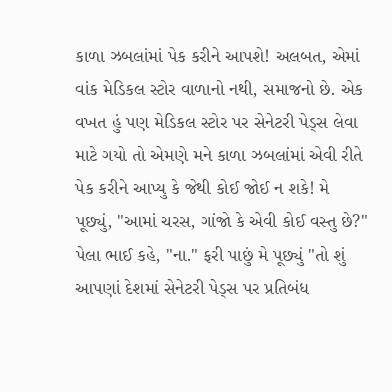કાળા ઝબલાંમાં પેક કરીને આપશે! અલબત, એમાં વાંક મેડિકલ સ્ટોર વાળાનો નથી, સમાજનો છે. એક વખત હું પણ મેડિકલ સ્ટોર પર સેનેટરી પેડ્સ લેવા માટે ગયો તો એમણે મને કાળા ઝબલાંમાં એવી રીતે પેક કરીને આપ્યુ કે જેથી કોઈ જોઈ ન શકે! મે પૂછ્યું, "આમાં ચરસ, ગાંજો કે એવી કોઈ વસ્તુ છે?" પેલા ભાઈ કહે, "ના." ફરી પાછું મે પૂછ્યું "તો શું આપણાં દેશમાં સેનેટરી પેડ્સ પર પ્રતિબંધ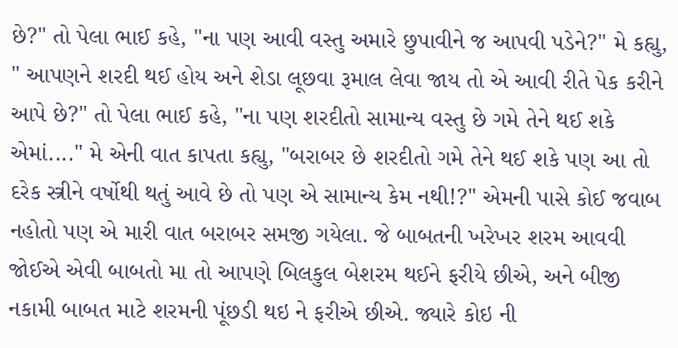છે?" તો પેલા ભાઈ કહે, "ના પણ આવી વસ્તુ અમારે છુપાવીને જ આપવી પડેને?" મે કહ્યુ, " આપણને શરદી થઈ હોય અને શેડા લૂછવા રૂમાલ લેવા જાય તો એ આવી રીતે પેક કરીને આપે છે?" તો પેલા ભાઈ કહે, "ના પણ શરદીતો સામાન્ય વસ્તુ છે ગમે તેને થઈ શકે એમાં...." મે એની વાત કાપતા કહ્યુ, "બરાબર છે શરદીતો ગમે તેને થઈ શકે પણ આ તો દરેક સ્ત્રીને વર્ષોથી થતું આવે છે તો પણ એ સામાન્ય કેમ નથી!?" એમની પાસે કોઈ જવાબ નહોતો પણ એ મારી વાત બરાબર સમજી ગયેલા. જે બાબતની ખરેખર શરમ આવવી જોઈએ એવી બાબતો મા તો આપણે બિલકુલ બેશરમ થઈને ફરીયે છીએ, અને બીજી નકામી બાબત માટે શરમની પૂંછડી થઇ ને ફરીએ છીએ. જ્યારે કોઇ ની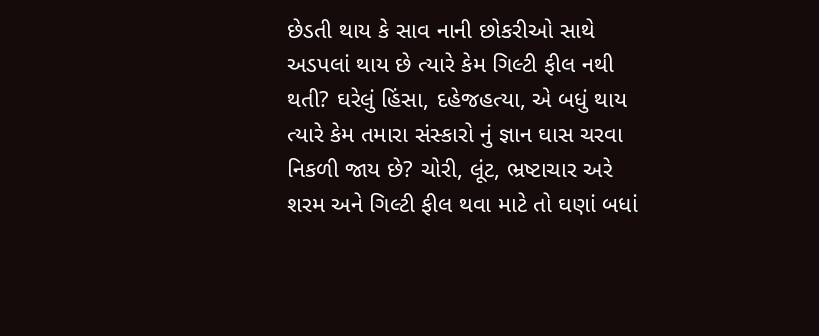છેડતી થાય કે સાવ નાની છોકરીઓ સાથે અડપલાં થાય છે ત્યારે કેમ ગિલ્ટી ફીલ નથી થતી? ઘરેલું હિંસા, દહેજહત્યા, એ બધું થાય ત્યારે કેમ તમારા સંસ્કારો નું જ્ઞાન ઘાસ ચરવા નિકળી જાય છે? ચોરી, લૂંટ, ભ્રષ્ટાચાર અરે શરમ અને ગિલ્ટી ફીલ થવા માટે તો ઘણાં બધાં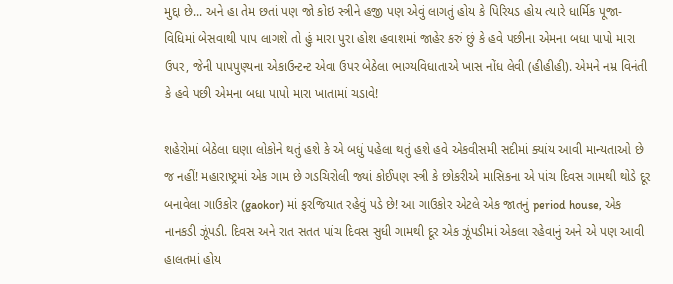મુદ્દા છે... અને હા તેમ છતાં પણ જો કોઇ સ્ત્રીને હજી પણ એવું લાગતું હોય કે પિરિયડ હોય ત્યારે ધાર્મિક પૂજા-વિધિમાં બેસવાથી પાપ લાગશે તો હું મારા પુરા હોશ હવાશમાં જાહેર કરું છું કે હવે પછીના એમના બધા પાપો મારા ઉપર, જેની પાપપુણ્યના એકાઉન્ટન્ટ એવા ઉપર બેઠેલા ભાગ્યવિધાતાએ ખાસ નોંધ લેવી (હીહીહી). એમને નમ્ર વિનંતી કે હવે પછી એમના બધા પાપો મારા ખાતામાં ચડાવે!

શહેરોમાં બેઠેલા ઘણા લોકોને થતું હશે કે એ બધું પહેલા થતું હશે હવે એકવીસમી સદીમાં ક્યાંય આવી માન્યતાઓ છે જ નહીં! મહારાષ્ટ્રમાં એક ગામ છે ગડચિરોલી જ્યાં કોઈપણ સ્ત્રી કે છોકરીએ માસિકના એ પાંચ દિવસ ગામથી થોડે દૂર બનાવેલા ગાઉકોર (gaokor) માં ફરજિયાત રહેવું પડે છે! આ ગાઉકોર એટલે એક જાતનું period house, એક નાનકડી ઝૂંપડી. દિવસ અને રાત સતત પાંચ દિવસ સુધી ગામથી દૂર એક ઝૂંપડીમાં એકલા રહેવાનું અને એ પણ આવી હાલતમાં હોય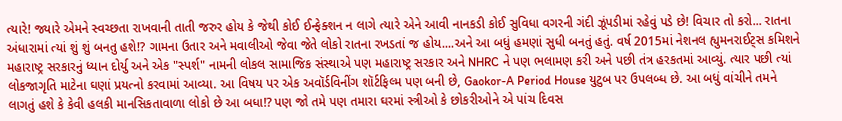ત્યારે! જ્યારે એમને સ્વચ્છતા રાખવાની તાતી જરુર હોય કે જેથી કોઈ ઈન્ફેક્શન ન લાગે ત્યારે એને આવી નાનકડી કોઈ સુવિધા વગરની ગંદી ઝૂંપડીમાં રહેવું પડે છે! વિચાર તો કરો... રાતના અંધારામાં ત્યાં શું શું બનતુ હશે!? ગામના ઉતાર અને મવાલીઓ જેવા જેતે લોકો રાતના રખડતાં જ હોય....અને આ બધું હમણાં સુધી બનતું હતું. વર્ષ 2015માં નેશનલ હ્યુમનરાઈટ્સ કમિશને મહારાષ્ટ્ર સરકારનું ધ્યાન દોર્યુ અને એક "સ્પર્શ" નામની લોકલ સામાજિક સંસ્થાએ પણ મહારાષ્ટ્ર સરકાર અને NHRC ને પણ ભલામણ કરી અને પછી તંત્ર હરકતમાં આવ્યું. ત્યાર પછી ત્યાં લોકજાગૃતિ માટેના ઘણાં પ્રયત્નો કરવામાં આવ્યા. આ વિષય પર એક અવૉર્ડવિનીંગ શૉર્ટફિલ્મ પણ બની છે, Gaokor-A Period House યુટુબ પર ઉપલબ્ધ છે. આ બધું વાંચીને તમને લાગતું હશે કે કેવી હલકી માનસિકતાવાળા લોકો છે આ બધા!? પણ જો તમે પણ તમારા ઘરમાં સ્ત્રીઓ કે છોકરીઓને એ પાંચ દિવસ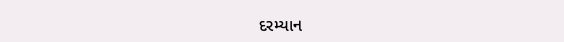દરમ્યાન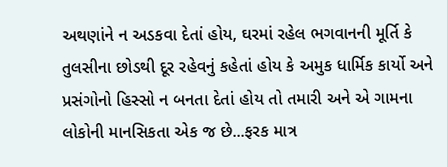અથણાંને ન અડકવા દેતાં હોય, ઘરમાં રહેલ ભગવાનની મૂર્તિ કે તુલસીના છોડથી દૂર રહેવનું કહેતાં હોય કે અમુક ધાર્મિક કાર્યો અને પ્રસંગોનો હિસ્સો ન બનતા દેતાં હોય તો તમારી અને એ ગામના લોકોની માનસિકતા એક જ છે...ફરક માત્ર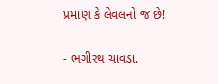પ્રમાણ કે લેવલનો જ છે!

- ભગીરથ ચાવડા.